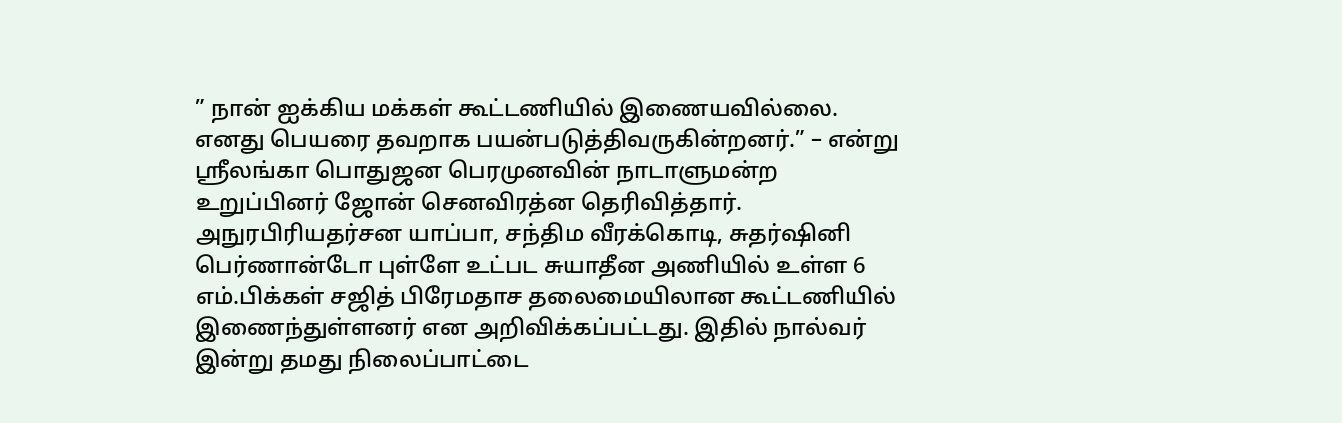” நான் ஐக்கிய மக்கள் கூட்டணியில் இணையவில்லை. எனது பெயரை தவறாக பயன்படுத்திவருகின்றனர்.” – என்று ஶ்ரீலங்கா பொதுஜன பெரமுனவின் நாடாளுமன்ற உறுப்பினர் ஜோன் செனவிரத்ன தெரிவித்தார்.
அநுரபிரியதர்சன யாப்பா, சந்திம வீரக்கொடி, சுதர்ஷினி பெர்ணான்டோ புள்ளே உட்பட சுயாதீன அணியில் உள்ள 6 எம்.பிக்கள் சஜித் பிரேமதாச தலைமையிலான கூட்டணியில் இணைந்துள்ளனர் என அறிவிக்கப்பட்டது. இதில் நால்வர் இன்று தமது நிலைப்பாட்டை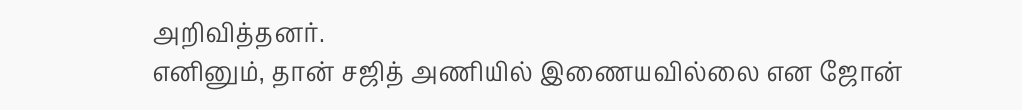அறிவித்தனர்.
எனினும், தான் சஜித் அணியில் இணையவில்லை என ஜோன்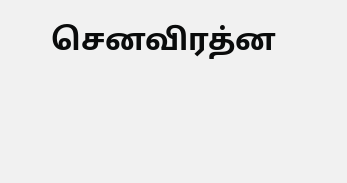செனவிரத்ன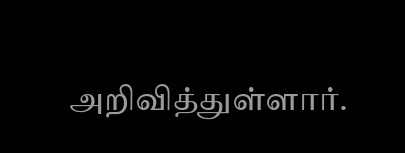அறிவித்துள்ளார்.